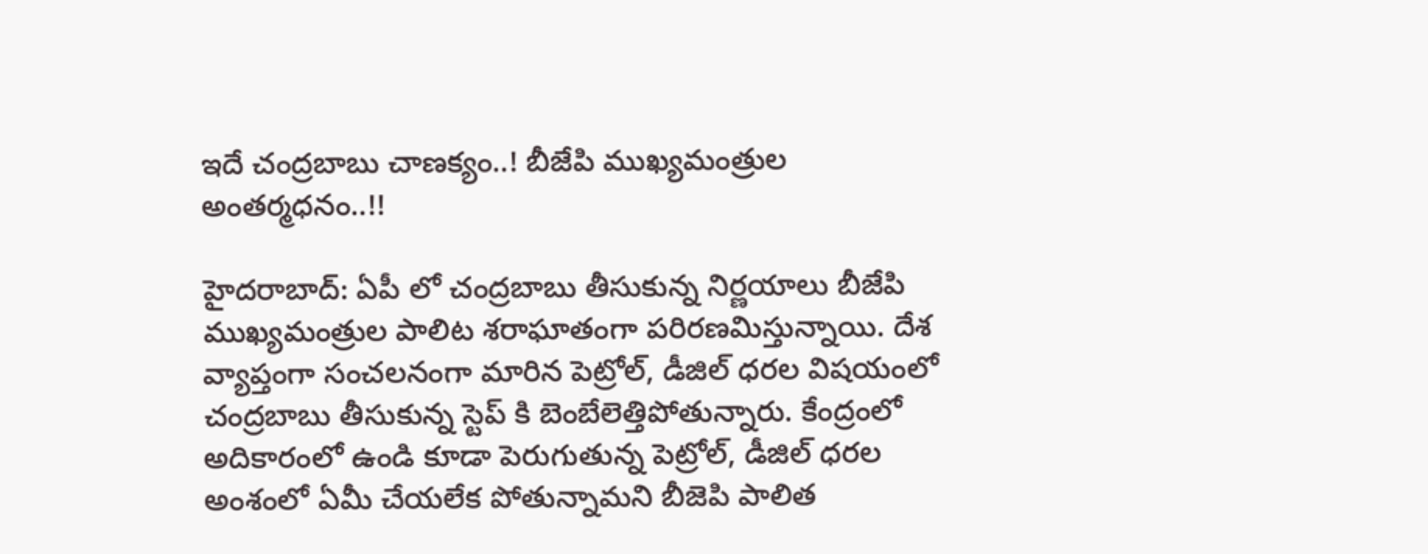ఇదే చంద్ర‌బాబు చాణ‌క్యం..! బీజేపి ముఖ్య‌మంత్రుల అంత‌ర్మ‌ధ‌నం..!!

హైద‌రాబాద్: ఏపీ లో చంద్ర‌బాబు తీసుకున్న నిర్ణ‌యాలు బీజేపి ముఖ్య‌మంత్రుల పాలిట శ‌రాఘాతంగా ప‌రిర‌ణ‌మిస్తున్నాయి. దేశ వ్యాప్తంగా సంచ‌ల‌నంగా మారిన పెట్రోల్, డీజిల్ ధ‌ర‌ల విషయంలో చంద్ర‌బాబు తీసుకున్న స్టెప్ కి బెంబేలెత్తిపోతున్నారు. కేంద్రంలో అదికారంలో ఉండి కూడా పెరుగుతున్న పెట్రోల్, డీజిల్ ధ‌ర‌ల అంశంలో ఏమీ చేయ‌లేక పోతున్నామని బీజెపి పాలిత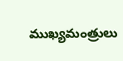ముఖ్య‌మంత్రులు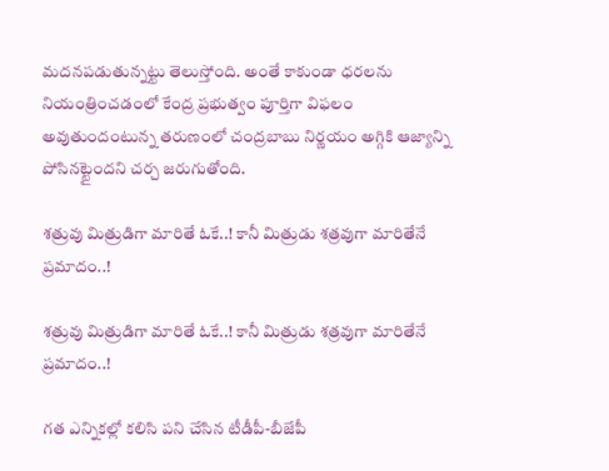మ‌ద‌నప‌డుతున్న‌ట్టు తెలుస్తోంది. అంతే కాకుండా ధ‌ర‌ల‌ను నియంత్రించ‌డంలో కేంద్ర ప్ర‌భుత్వం పూర్తిగా విఫ‌లం అవుతుందంటున్న త‌రుణంలో చంద్ర‌బాబు నిర్ణ‌యం అగ్గికి ఆజ్యాన్ని పోసిన‌ట్టైంద‌ని చ‌ర్చ జ‌రుగుతోంది.

శ‌త్రువు మిత్రుడిగా మారితే ఓకే..! కానీ మిత్రుడు శ‌త్ర‌వుగా మారితేనే ప్ర‌మాదం..!

శ‌త్రువు మిత్రుడిగా మారితే ఓకే..! కానీ మిత్రుడు శ‌త్ర‌వుగా మారితేనే ప్ర‌మాదం..!

గత ఎన్నికల్లో కలిసి పని చేసిన టీడీపీ-బీజేపీ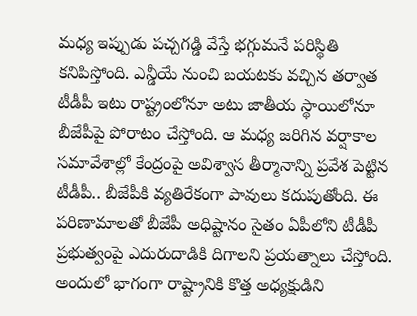మధ్య ఇప్పుడు పచ్చగడ్డి వేస్తే భగ్గుమనే పరిస్థితి కనిపిస్తోంది. ఎన్డీయే నుంచి బయటకు వచ్చిన తర్వాత టీడీపీ ఇటు రాష్ట్రంలోనూ అటు జాతీయ స్థాయిలోనూ బీజేపీపై పోరాటం చేస్తోంది. ఆ మధ్య జరిగిన వర్షాకాల సమావేశాల్లో కేంద్రంపై అవిశ్వాస తీర్మానాన్ని ప్రవేశ పెట్టిన టీడీపీ.. బీజేపీకి వ్యతిరేకంగా పావులు కదుపుతోంది. ఈ పరిణామాలతో బీజేపీ అధిష్టానం సైతం ఏపీలోని టీడీపీ ప్రభుత్వంపై ఎదురుదాడికి దిగాలని ప్రయత్నాలు చేస్తోంది. అందులో భాగంగా రాష్ట్రానికి కొత్త అధ్యక్షుడిని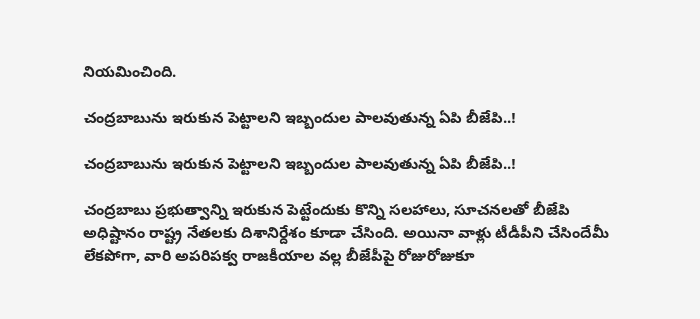నియమించింది.

చంద్ర‌బాబును ఇరుకున పెట్టాల‌ని ఇబ్బందుల పాల‌వుతున్న ఏపి బీజేపి..!

చంద్ర‌బాబును ఇరుకున పెట్టాల‌ని ఇబ్బందుల పాల‌వుతున్న ఏపి బీజేపి..!

చంద్రబాబు ప్రభుత్వాన్ని ఇరుకున పెట్టేందుకు కొన్ని సలహాలు, సూచనలతో బీజేపి అధిష్టానం రాష్ట్ర నేతలకు దిశానిర్దేశం కూడా చేసింది. అయినా వాళ్లు టీడీపీని చేసిందేమీ లేకపోగా, వారి అప‌రిప‌క్వ రాజ‌కీయాల వ‌ల్ల బీజేపీపై రోజురోజుకూ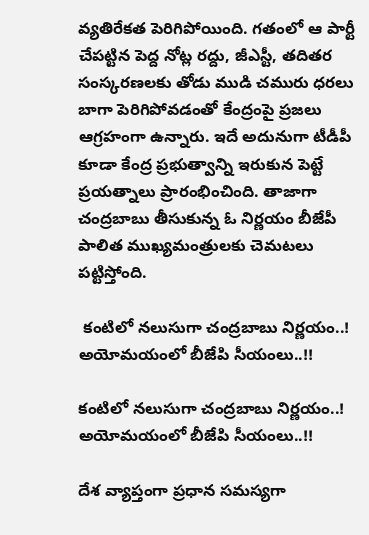వ్యతిరేకత పెరిగిపోయింది. గతంలో ఆ పార్టీ చేపట్టిన పెద్ద నోట్ల రద్దు, జీఎస్టీ, తదితర సంస్కరణలకు తోడు ముడి చమురు ధరలు బాగా పెరిగిపోవడంతో కేంద్రంపై ప్రజలు ఆగ్రహంగా ఉన్నారు. ఇదే అదునుగా టీడీపీ కూడా కేంద్ర ప్రభుత్వాన్ని ఇరుకున పెట్టే ప్రయత్నాలు ప్రారంభించింది. తాజాగా చంద్రబాబు తీసుకున్న ఓ నిర్ణయం బీజేపీ పాలిత ముఖ్య‌మంత్రుల‌కు చెమటలు పట్టిస్తోంది.

 కంటిలో న‌లుసుగా చంద్ర‌బాబు నిర్ణ‌యం..! అయోమయంలో బీజేపి సీయంలు..!!

కంటిలో న‌లుసుగా చంద్ర‌బాబు నిర్ణ‌యం..! అయోమయంలో బీజేపి సీయంలు..!!

దేశ వ్యాప్తంగా ప్రధాన సమస్యగా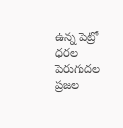ఉన్న పెట్రో ధరల పెరుగుదల ప్రజల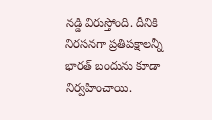నడ్డి విరుస్తోంది. దీనికి నిరసనగా ప్రతిపక్షాలన్నీ భారత్ బందును కూడా నిర్వహించాయి.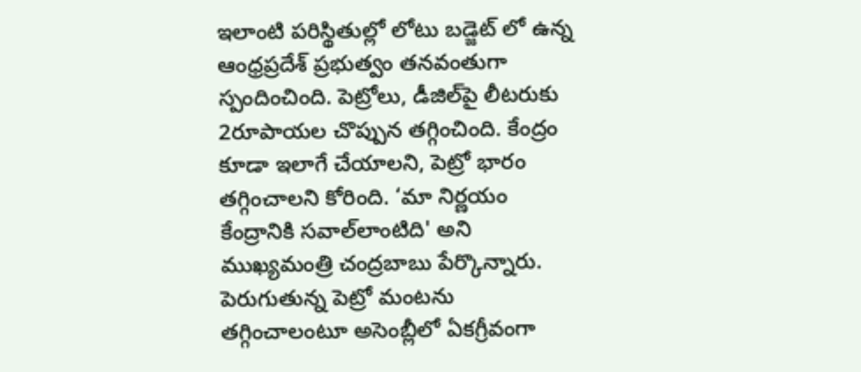ఇలాంటి పరిస్థితుల్లో లోటు బ‌డ్జెట్ లో ఉన్న‌ ఆంధ్రప్రదేశ్ ప్రభుత్వం తనవంతుగా స్పందించింది. పెట్రోలు, డీజిల్‌పై లీటరుకు 2రూపాయ‌ల చొప్పున తగ్గించింది. కేంద్రం కూడా ఇలాగే చేయాలని, పెట్రో భారం తగ్గించాలని కోరింది. ‘మా నిర్ణయం కేంద్రానికి సవాల్‌లాంటిది' అని ముఖ్యమంత్రి చంద్రబాబు పేర్కొన్నారు. పెరుగుతున్న పెట్రో మంటను తగ్గించాలంటూ అసెంబ్లీలో ఏకగ్రీవంగా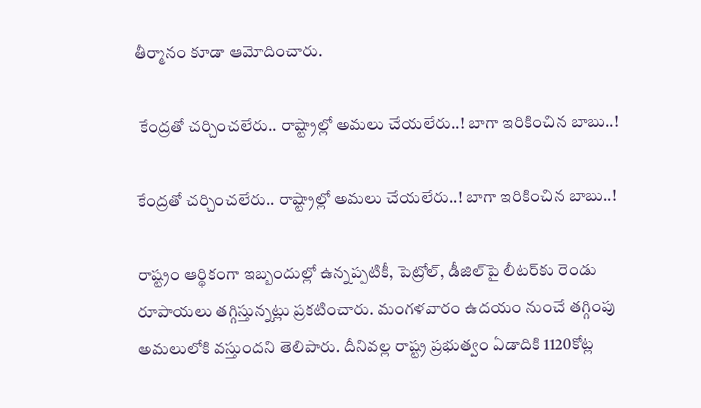తీర్మానం కూడా ఆమోదించారు.

 కేంద్ర‌తో చ‌ర్చించలేరు.. రాష్ట్రాల్లో అమ‌లు చేయ‌లేరు..! బాగా ఇరికించిన బాబు..!

కేంద్ర‌తో చ‌ర్చించలేరు.. రాష్ట్రాల్లో అమ‌లు చేయ‌లేరు..! బాగా ఇరికించిన బాబు..!

రాష్ట్రం ఆర్థికంగా ఇబ్బందుల్లో ఉన్నప్పటికీ, పెట్రోల్‌, డీజిల్‌పై లీటర్‌కు రెండు రూపాయలు తగ్గిస్తున్నట్లు ప్రకటించారు. మంగళవారం ఉదయం నుంచే తగ్గింపు అమలులోకి వస్తుందని తెలిపారు. దీనివల్ల రాష్ట్ర ప్రభుత్వం ఏడాదికి 1120కోట్ల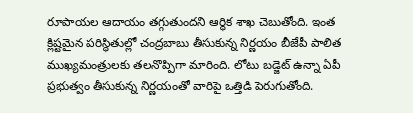రూపాయ‌ల‌ ఆదాయం తగ్గుతుందని ఆర్థిక శాఖ చెబుతోంది. ఇంత క్లిష్టమైన పరిస్థితుల్లో చంద్రబాబు తీసుకున్న నిర్ణయం బీజేపీ పాలిత ముఖ్యమంత్రులకు త‌ల‌నొప్పిగా మారింది. లోటు బడ్జెట్ ఉన్నా ఏపీ ప్రభుత్వం తీసుకున్న నిర్ణయంతో వారిపై ఒత్తిడి పెరుగుతోంది.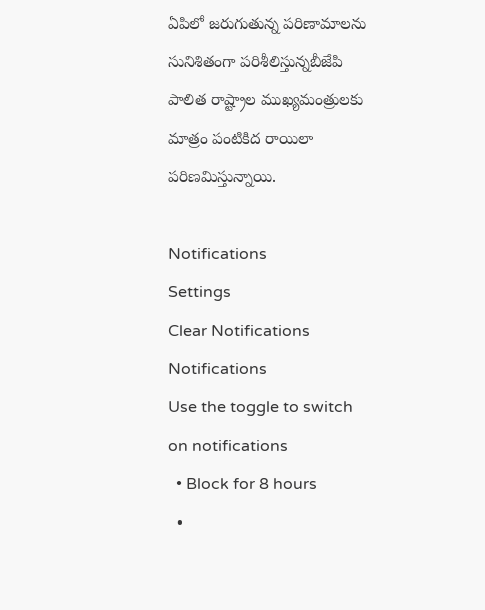ఏపిలో జ‌రుగుతున్న ప‌రిణామాల‌ను సునిశితంగా ప‌రిశీలిస్తున్నబీజేపి పాలిత రాష్ట్రాల ముఖ్య‌మంత్రుల‌కు మాత్రం పంటికిద రాయిలా ప‌రిణ‌మిస్తున్నాయి.

Notifications
Settings
Clear Notifications
Notifications
Use the toggle to switch on notifications
  • Block for 8 hours
  •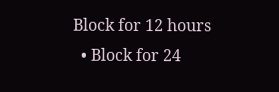Block for 12 hours
  • Block for 24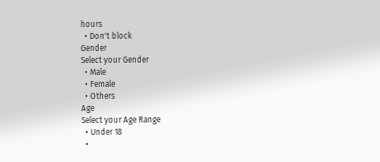hours
  • Don't block
Gender
Select your Gender
  • Male
  • Female
  • Others
Age
Select your Age Range
  • Under 18
  •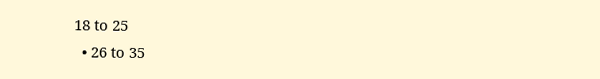18 to 25
  • 26 to 35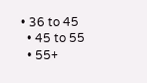• 36 to 45
  • 45 to 55
  • 55+